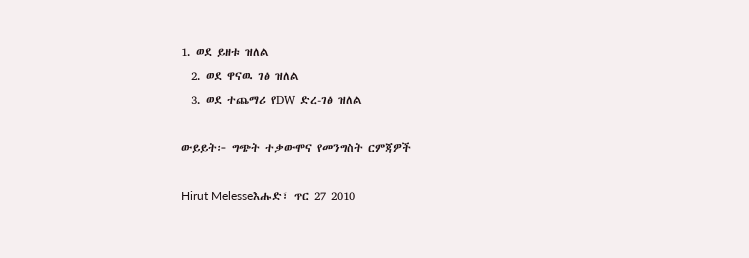1. ወደ ይዘቱ ዝለል
  2. ወደ ዋናዉ ገፅ ዝለል
  3. ወደ ተጨማሪ የDW ድረ-ገፅ ዝለል

ውይይት፦ ግጭት ተቃውሞና የመንግስት ርምጃዎች

Hirut Melesseእሑድ፣ ጥር 27 2010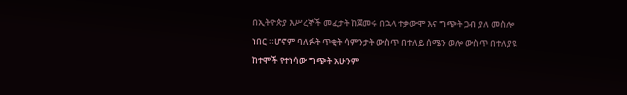በኢትዮጵያ እሥረኞች መፈታት ከጀመሩ በኋላ ተቃውሞ እና ግጭት ጋብ ያለ መስሎ ነበር ።ሆኖም ባለፉት ጥቂት ሳምንታት ውስጥ በተለይ ሰሜን ወሎ ውስጥ በተለያዩ ከተሞች የተነሳው ግጭት አሁንም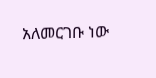አለመርገቡ ነው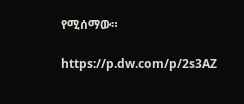የሚሰማው።

https://p.dw.com/p/2s3AZ